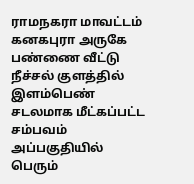ராமநகரா மாவட்டம் கனகபுரா அருகே பண்ணை வீட்டு நீச்சல் குளத்தில் இளம்பெண் சடலமாக மீட்கப்பட்ட சம்பவம் அப்பகுதியில் பெரும்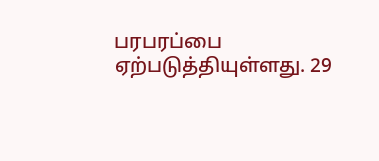பரபரப்பை ஏற்படுத்தியுள்ளது. 29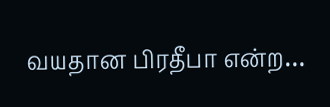வயதான பிரதீபா என்ற…